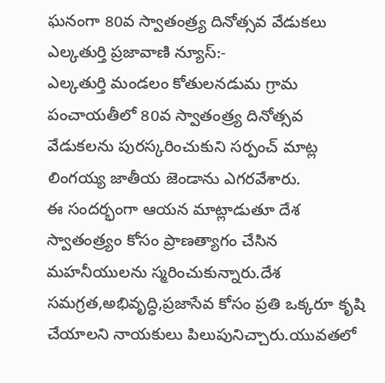ఘనంగా 80వ స్వాతంత్ర్య దినోత్సవ వేడుకలు
ఎల్కతుర్తి ప్రజావాణి న్యూస్:-
ఎల్కతుర్తి మండలం కోతులనడుమ గ్రామ పంచాయతీలో 80వ స్వాతంత్ర్య దినోత్సవ వేడుకలను పురస్కరించుకుని సర్పంచ్ మాట్ల లింగయ్య జాతీయ జెండాను ఎగరవేశారు.
ఈ సందర్భంగా ఆయన మాట్లాడుతూ దేశ స్వాతంత్ర్యం కోసం ప్రాణత్యాగం చేసిన మహనీయులను స్మరించుకున్నారు.దేశ సమగ్రత,అభివృద్ధి,ప్రజాసేవ కోసం ప్రతి ఒక్కరూ కృషి చేయాలని నాయకులు పిలుపునిచ్చారు.యువతలో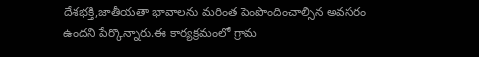దేశభక్తి,జాతీయతా భావాలను మరింత పెంపొందించాల్సిన అవసరం ఉందని పేర్కొన్నారు.ఈ కార్యక్రమంలో గ్రామ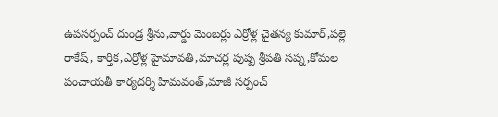ఉపసర్పంచ్ దుండ్ర శ్రీను,వార్డు మెంబర్లు ఎర్రోళ్ల చైతన్య కుమార్,పల్లె రాకేష్, కార్తిక,ఎర్రోళ్ల హైమావతి,మాచర్ల పుష్ప శ్రీపతి సప్న,కోమల పంచాయతీ కార్యదర్శి హిమవంత్,మాజీ సర్పంచ్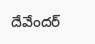దేవేందర్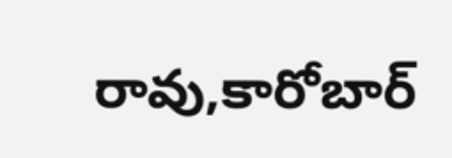రావు,కారోబార్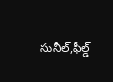సునీల్,ఫీల్డ్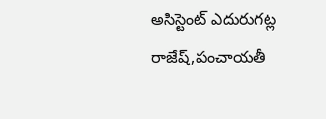అసిస్టెంట్ ఎదురుగట్ల రాజేష్,పంచాయతీ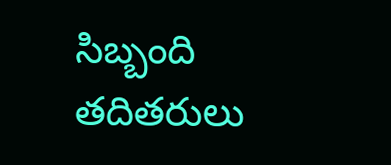సిబ్బంది తదితరులు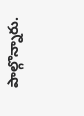పాల్గొన్నారు.